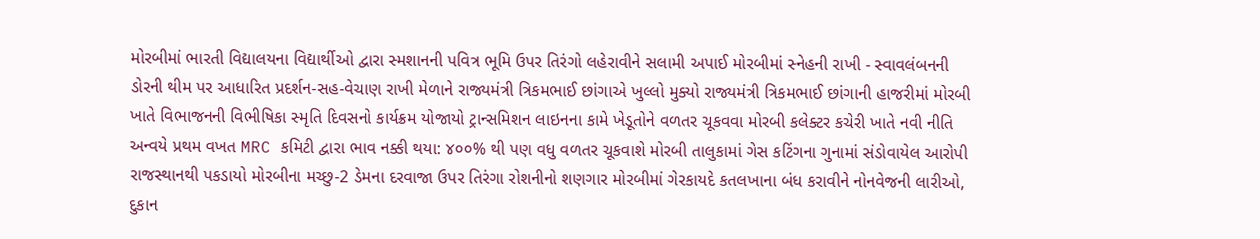મોરબીમાં ભારતી વિદ્યાલયના વિદ્યાર્થીઓ દ્વારા સ્મશાનની પવિત્ર ભૂમિ ઉપર તિરંગો લહેરાવીને સલામી અપાઈ મોરબીમાં સ્નેહની રાખી - સ્વાવલંબનની ડોરની થીમ પર આધારિત પ્રદર્શન-સહ-વેચાણ રાખી મેળાને રાજ્યમંત્રી ત્રિકમભાઈ છાંગાએ ખુલ્લો મુક્યો રાજ્યમંત્રી ત્રિકમભાઈ છાંગાની હાજરીમાં મોરબી ખાતે વિભાજનની વિભીષિકા સ્મૃતિ દિવસનો કાર્યક્રમ યોજાયો ટ્રાન્સમિશન લાઇનના કામે ખેડૂતોને વળતર ચૂકવવા મોરબી કલેક્ટર કચેરી ખાતે નવી નીતિ અન્વયે પ્રથમ વખત MRC કમિટી દ્વારા ભાવ નક્કી થયા: ૪૦૦% થી પણ વધુ વળતર ચૂકવાશે મોરબી તાલુકામાં ગેસ કટિંગના ગુનામાં સંડોવાયેલ આરોપી રાજસ્થાનથી પકડાયો મોરબીના મચ્છુ-2 ડેમના દરવાજા ઉપર તિરંગા રોશનીનો શણગાર મોરબીમાં ગેરકાયદે કતલખાના બંધ કરાવીને નોનવેજની લારીઓ, દુકાન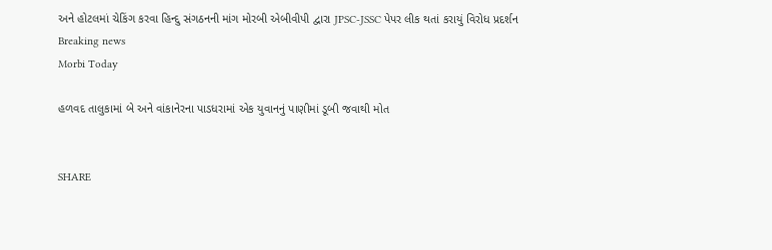અને હોટલમાં ચેકિંગ કરવા હિન્દુ સંગઠનની માંગ મોરબી એબીવીપી દ્વારા JPSC-JSSC પેપર લીક થતાં કરાયું વિરોધ પ્રદર્શન
Breaking news
Morbi Today

હળવદ તાલુકામાં બે અને વાંકાનેરના પાડધરામાં એક યુવાનનું પાણીમાં ડૂબી જવાથી મોત


SHARE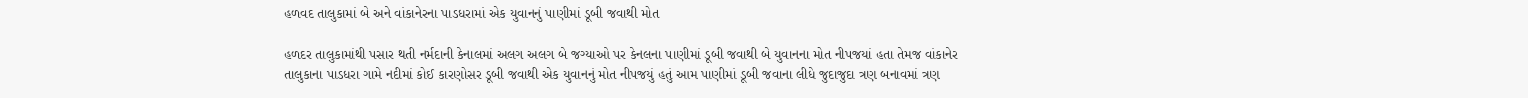હળવદ તાલુકામાં બે અને વાંકાનેરના પાડધરામાં એક યુવાનનું પાણીમાં ડૂબી જવાથી મોત

હળદર તાલુકામાંથી પસાર થતી નર્મદાની કેનાલમાં અલગ અલગ બે જગ્યાઓ પર કેનલના પાણીમાં ડૂબી જવાથી બે યુવાનના મોત નીપજયાં હતા તેમજ વાંકાનેર તાલુકાના પાડધરા ગામે નદીમાં કોઈ કારણોસર ડૂબી જવાથી એક યુવાનનું મોત નીપજયું હતું આમ પાણીમાં ડૂબી જવાના લીધે જુદાજુદા ત્રણ બનાવમાં ત્રણ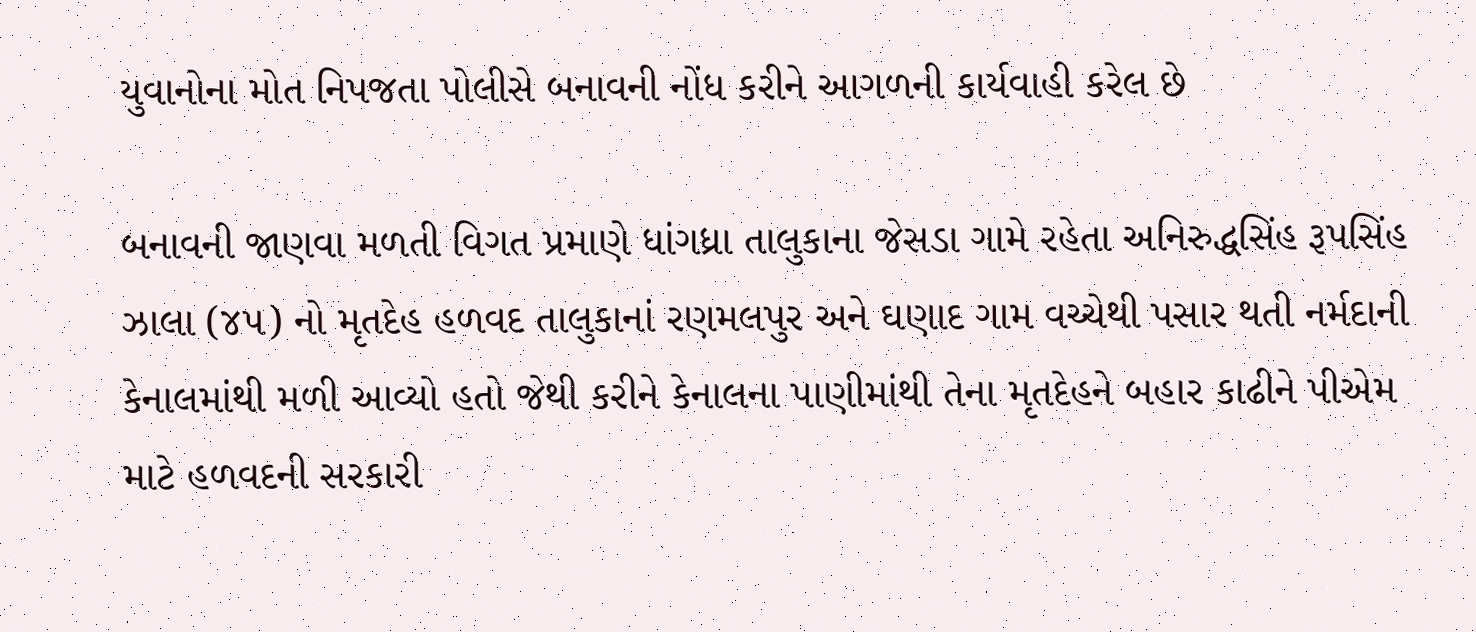યુવાનોના મોત નિપજતા પોલીસે બનાવની નોંધ કરીને આગળની કાર્યવાહી કરેલ છે

બનાવની જાણવા મળતી વિગત પ્રમાણે ધાંગધ્રા તાલુકાના જેસડા ગામે રહેતા અનિરુદ્ધસિંહ રૂપસિંહ ઝાલા (૪૫) નો મૃતદેહ હળવદ તાલુકાનાં રણમલપુર અને ઘણાદ ગામ વચ્ચેથી પસાર થતી નર્મદાની કેનાલમાંથી મળી આવ્યો હતો જેથી કરીને કેનાલના પાણીમાંથી તેના મૃતદેહને બહાર કાઢીને પીએમ માટે હળવદની સરકારી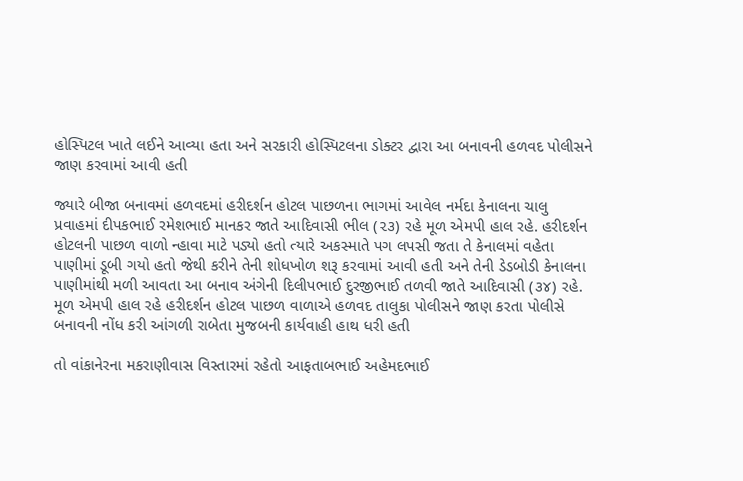હોસ્પિટલ ખાતે લઈને આવ્યા હતા અને સરકારી હોસ્પિટલના ડોક્ટર દ્વારા આ બનાવની હળવદ પોલીસને જાણ કરવામાં આવી હતી

જ્યારે બીજા બનાવમાં હળવદમાં હરીદર્શન હોટલ પાછળના ભાગમાં આવેલ નર્મદા કેનાલના ચાલુ પ્રવાહમાં દીપકભાઈ રમેશભાઈ માનકર જાતે આદિવાસી ભીલ (૨૩) રહે મૂળ એમપી હાલ રહે. હરીદર્શન હોટલની પાછળ વાળો ન્હાવા માટે પડ્યો હતો ત્યારે અકસ્માતે પગ લપસી જતા તે કેનાલમાં વહેતા પાણીમાં ડૂબી ગયો હતો જેથી કરીને તેની શોધખોળ શરૂ કરવામાં આવી હતી અને તેની ડેડબોડી કેનાલના પાણીમાંથી મળી આવતા આ બનાવ અંગેની દિલીપભાઈ દુરજીભાઈ તળવી જાતે આદિવાસી (૩૪) રહે. મૂળ એમપી હાલ રહે હરીદર્શન હોટલ પાછળ વાળાએ હળવદ તાલુકા પોલીસને જાણ કરતા પોલીસે બનાવની નોંધ કરી આંગળી રાબેતા મુજબની કાર્યવાહી હાથ ધરી હતી

તો વાંકાનેરના મકરાણીવાસ વિસ્તારમાં રહેતો આફતાબભાઈ અહેમદભાઈ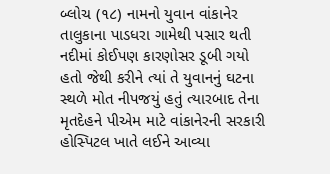બ્લોચ (૧૮) નામનો યુવાન વાંકાનેર તાલુકાના પાડધરા ગામેથી પસાર થતી નદીમાં કોઈપણ કારણોસર ડૂબી ગયો હતો જેથી કરીને ત્યાં તે યુવાનનું ઘટના સ્થળે મોત નીપજયું હતું ત્યારબાદ તેના મૃતદેહને પીએમ માટે વાંકાનેરની સરકારી હોસ્પિટલ ખાતે લઈને આવ્યા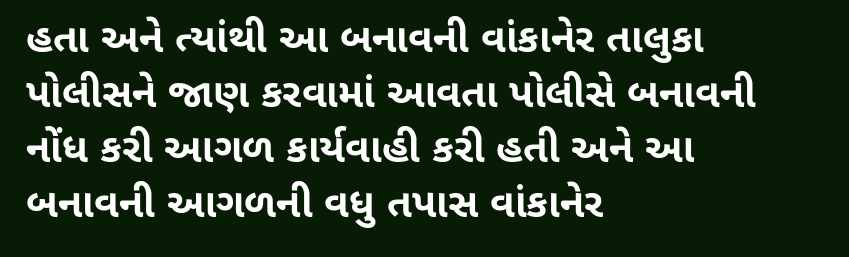હતા અને ત્યાંથી આ બનાવની વાંકાનેર તાલુકા પોલીસને જાણ કરવામાં આવતા પોલીસે બનાવની નોંધ કરી આગળ કાર્યવાહી કરી હતી અને આ બનાવની આગળની વધુ તપાસ વાંકાનેર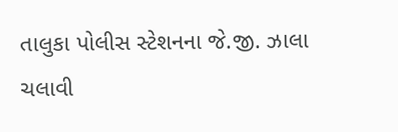તાલુકા પોલીસ સ્ટેશનના જે.જી. ઝાલા ચલાવી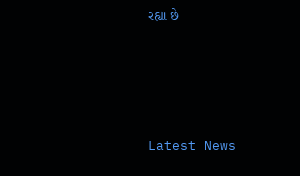રહ્યા છે






Latest News